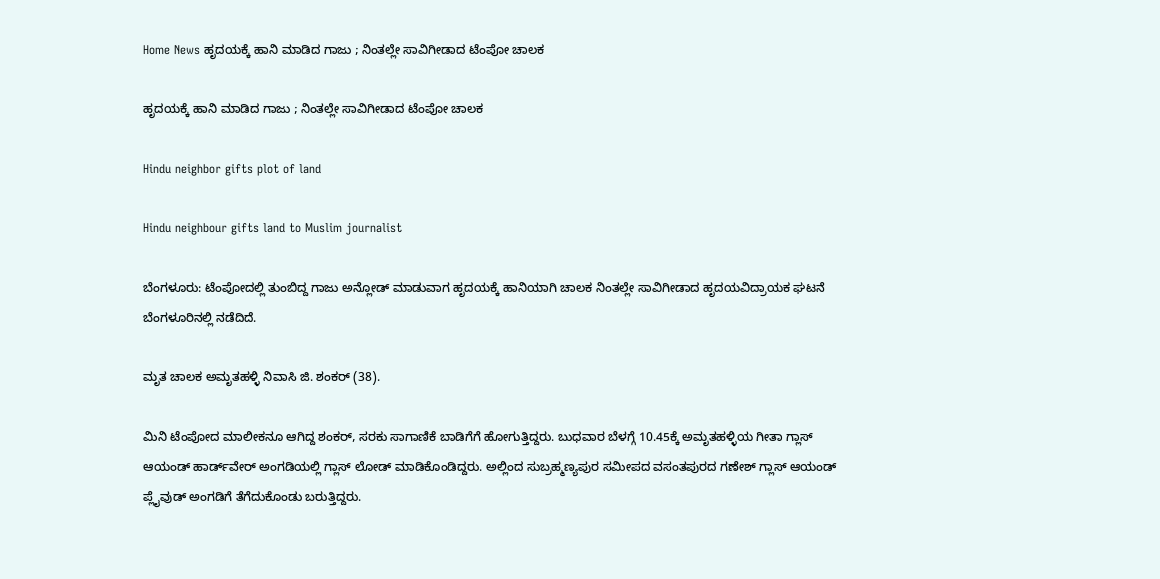Home News ಹೃದಯಕ್ಕೆ ಹಾನಿ ಮಾಡಿದ ಗಾಜು ; ನಿಂತಲ್ಲೇ ಸಾವಿಗೀಡಾದ ಟೆಂಪೋ ಚಾಲಕ

ಹೃದಯಕ್ಕೆ ಹಾನಿ ಮಾಡಿದ ಗಾಜು ; ನಿಂತಲ್ಲೇ ಸಾವಿಗೀಡಾದ ಟೆಂಪೋ ಚಾಲಕ

Hindu neighbor gifts plot of land

Hindu neighbour gifts land to Muslim journalist

ಬೆಂಗಳೂರು: ಟೆಂಪೋದಲ್ಲಿ ತುಂಬಿದ್ದ ಗಾಜು ಅನ್ಲೋಡ್ ಮಾಡುವಾಗ ಹೃದಯಕ್ಕೆ ಹಾನಿಯಾಗಿ ಚಾಲಕ ನಿಂತಲ್ಲೇ ಸಾವಿಗೀಡಾದ ಹೃದಯವಿದ್ರಾಯಕ ಘಟನೆ ಬೆಂಗಳೂರಿನಲ್ಲಿ ನಡೆದಿದೆ.

ಮೃತ ಚಾಲಕ ಅಮೃತಹಳ್ಳಿ ನಿವಾಸಿ ಜಿ. ಶಂಕರ್ (38).

ಮಿನಿ ಟೆಂಪೋದ ಮಾಲೀಕನೂ ಆಗಿದ್ದ ಶಂಕರ್, ಸರಕು ಸಾಗಾಣಿಕೆ ಬಾಡಿಗೆಗೆ ಹೋಗುತ್ತಿದ್ದರು. ಬುಧವಾರ ಬೆಳಗ್ಗೆ 10.45ಕ್ಕೆ ಅಮೃತಹಳ್ಳಿಯ ಗೀತಾ ಗ್ಲಾಸ್ ಆಯಂಡ್ ಹಾರ್ಡ್‌ವೇರ್ ಅಂಗಡಿಯಲ್ಲಿ ಗ್ಲಾಸ್ ಲೋಡ್ ಮಾಡಿಕೊಂಡಿದ್ದರು. ಅಲ್ಲಿಂದ ಸುಬ್ರಹ್ಮಣ್ಯಪುರ ಸಮೀಪದ ವಸಂತಪುರದ ಗಣೇಶ್ ಗ್ಲಾಸ್ ಆಯಂಡ್ ಪ್ಲೈವುಡ್ ಅಂಗಡಿಗೆ ತೆಗೆದುಕೊಂಡು ಬರುತ್ತಿದ್ದರು.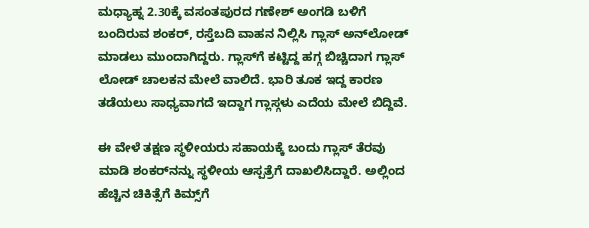ಮಧ್ಯಾಹ್ನ 2.30ಕ್ಕೆ ವಸಂತಪುರದ ಗಣೇಶ್ ಅಂಗಡಿ ಬಳಿಗೆ ಬಂದಿರುವ ಶಂಕರ್, ರಸ್ತೆಬದಿ ವಾಹನ ನಿಲ್ಲಿಸಿ ಗ್ಲಾಸ್ ಅನ್‌ಲೋಡ್ ಮಾಡಲು ಮುಂದಾಗಿದ್ದರು. ಗ್ಲಾಸ್‌ಗೆ ಕಟ್ಟಿದ್ದ ಹಗ್ಗ ಬಿಚ್ಚಿದಾಗ ಗ್ಲಾಸ್ ಲೋಡ್ ಚಾಲಕನ ಮೇಲೆ ವಾಲಿದೆ. ಭಾರಿ ತೂಕ ಇದ್ದ ಕಾರಣ ತಡೆಯಲು ಸಾಧ್ಯವಾಗದೆ ಇದ್ದಾಗ ಗ್ಲಾಸ್ಗಳು ಎದೆಯ ಮೇಲೆ ಬಿದ್ದಿವೆ.

ಈ ವೇಳೆ ತಕ್ಷಣ ಸ್ಥಳೀಯರು ಸಹಾಯಕ್ಕೆ ಬಂದು ಗ್ಲಾಸ್ ತೆರವು ಮಾಡಿ ಶಂಕರ್‌ನನ್ನು ಸ್ಥಳೀಯ ಆಸ್ಪತ್ರೆಗೆ ದಾಖಲಿಸಿದ್ದಾರೆ. ಅಲ್ಲಿಂದ ಹೆಚ್ಚಿನ ಚಿಕಿತ್ಸೆಗೆ ಕಿಮ್ಸ್‌ಗೆ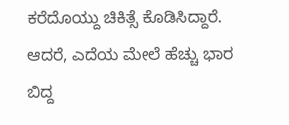ಕರೆದೊಯ್ದು ಚಿಕಿತ್ಸೆ ಕೊಡಿಸಿದ್ದಾರೆ. ಆದರೆ, ಎದೆಯ ಮೇಲೆ ಹೆಚ್ಚು ಭಾರ ಬಿದ್ದ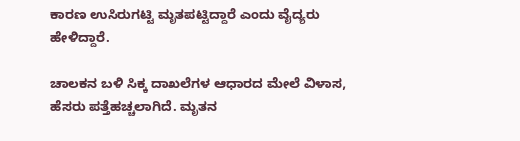ಕಾರಣ ಉಸಿರುಗಟ್ಟಿ ಮೃತಪಟ್ಟಿದ್ದಾರೆ ಎಂದು ವೈದ್ಯರು ಹೇಳಿದ್ದಾರೆ.

ಚಾಲಕನ ಬಳಿ ಸಿಕ್ಕ ದಾಖಲೆಗಳ ಆಧಾರದ ಮೇಲೆ ವಿಳಾಸ, ಹೆಸರು ಪತ್ತೆಹಚ್ಚಲಾಗಿದೆ. ಮೃತನ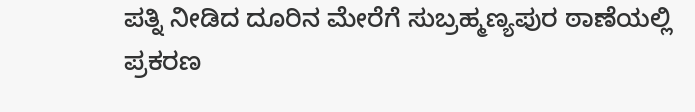ಪತ್ನಿ ನೀಡಿದ ದೂರಿನ ಮೇರೆಗೆ ಸುಬ್ರಹ್ಮಣ್ಯಪುರ ಠಾಣೆಯಲ್ಲಿ ಪ್ರಕರಣ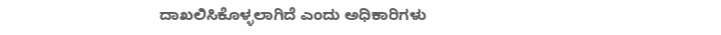ದಾಖಲಿಸಿಕೊಳ್ಳಲಾಗಿದೆ ಎಂದು ಅಧಿಕಾರಿಗಳು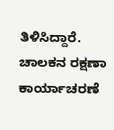ತಿಳಿಸಿದ್ದಾರೆ. ಚಾಲಕನ ರಕ್ಷಣಾ ಕಾರ್ಯಾಚರಣೆ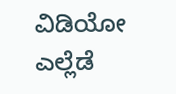ವಿಡಿಯೋ ಎಲ್ಲೆಡೆ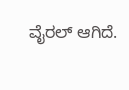ವೈರಲ್ ಆಗಿದೆ.